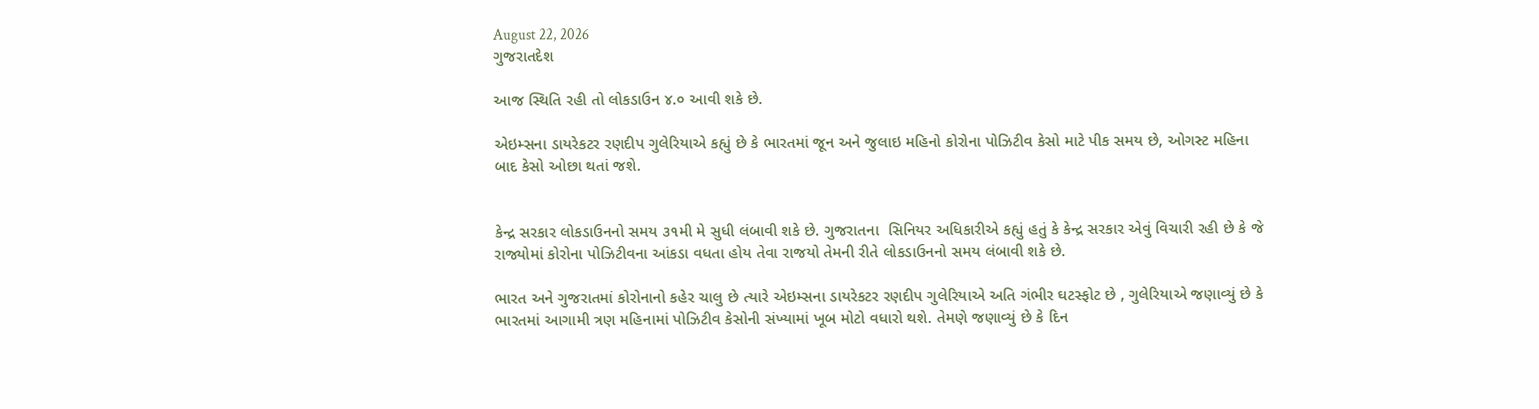August 22, 2026
ગુજરાતદેશ

આજ સ્થિતિ રહી તો લોકડાઉન ૪.૦ આવી શકે છે.

એઇમ્સના ડાયરેકટર રણદીપ ગુલેરિયાએ કહ્યું છે કે ભારતમાં જૂન અને જુલાઇ મહિનો કોરોના પોઝિટીવ કેસો માટે પીક સમય છે, ઓગસ્ટ મહિના બાદ કેસો ઓછા થતાં જશે.


કેન્દ્ર સરકાર લોકડાઉનનો સમય ૩૧મી મે સુધી લંબાવી શકે છે. ગુજરાતના  સિનિયર અધિકારીએ કહ્યું હતું કે કેન્દ્ર સરકાર એવું વિચારી રહી છે કે જે રાજ્યોમાં કોરોના પોઝિટીવના આંકડા વધતા હોય તેવા રાજયો તેમની રીતે લોકડાઉનનો સમય લંબાવી શકે છે.

ભારત અને ગુજરાતમાં કોરોનાનો કહેર ચાલુ છે ત્યારે એઇમ્સના ડાયરેકટર રણદીપ ગુલેરિયાએ અતિ ગંભીર ઘટસ્ફોટ છે , ગુલેરિયાએ જણાવ્યું છે કે ભારતમાં આગામી ત્રણ મહિનામાં પોઝિટીવ કેસોની સંખ્યામાં ખૂબ મોટો વધારો થશે. તેમણે જણાવ્યું છે કે દિન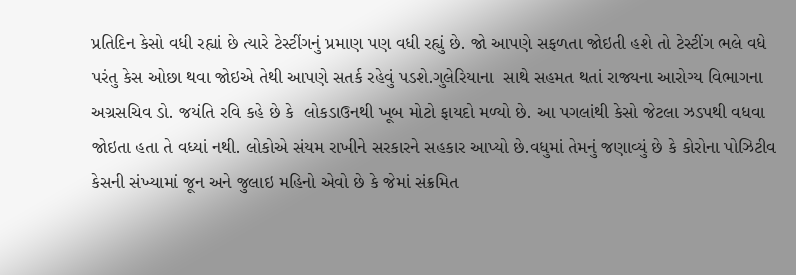પ્રતિદિન કેસો વધી રહ્યાં છે ત્યારે ટેસ્ટીંગનું પ્રમાણ પણ વધી રહ્યું છે. જો આપણે સફળતા જોઇતી હશે તો ટેસ્ટીંગ ભલે વધે પરંતુ કેસ ઓછા થવા જોઇએ તેથી આપણે સતર્ક રહેવું પડશે.ગુલેરિયાના  સાથે સહમત થતાં રાજ્યના આરોગ્ય વિભાગના અગ્રસચિવ ડો. જયંતિ રવિ કહે છે કે  લોકડાઉનથી ખૂબ મોટો ફાયદો મળ્યો છે. આ પગલાંથી કેસો જેટલા ઝડપથી વધવા જોઇતા હતા તે વધ્યાં નથી. લોકોએ સંયમ રાખીને સરકારને સહકાર આપ્યો છે.વધુમાં તેમનું જણાવ્યું છે કે કોરોના પોઝિટીવ કેસની સંખ્યામાં જૂન અને જુલાઇ મહિનો એવો છે કે જેમાં સંક્રમિત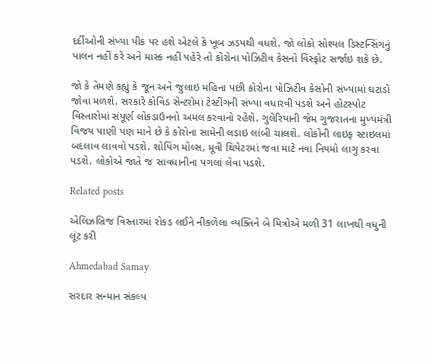દર્દીઓની સંખ્યા પીક પર હશે એટલે કે ખૂબ ઝડપથી વધશે. જો લોકો સોશ્યલ ડિસ્ટન્સિંગનું પાલન નહીં કરે અને માસ્ક નહીં પહેરે તો કોરોના પોઝિટીવ કેસનો વિસ્ફોટ સર્જાઇ શકે છે.

જો કે તેમણે કહ્યું કે જૂન અને જુલાઇ મહિના પછી કોરોના પોઝિટીવ કેસોની સંખ્યામાં ઘટાડો જોવા મળશે. સરકારે કોવિડ સેન્ટરોમાં ટેસ્ટીંગની સંખ્યા વધારવી પડશે અને હોટસ્પોટ વિસ્તારોમાં સંપૂર્ણ લોકડાઉનનો અમલ કરવાનો રહેશે. ગુલેરિયાની જેમ ગુજરાતના મુખ્યમંત્રી વિજય પાણી પણ માને છે કે કોરોના સામેની લડાઇ લાંબી ચાલશે. લોકોની લાઇફ સ્ટાઇલમાં બદલાવ લાવવો પડશે. શોપિંગ મોલ્સ, મૂવી થિયેટરમાં જવા માટે નવા નિયમો લાગુ કરવા પડશે. લોકોએ જાતે જ સાવધાનીના પગલાં લેવા પડશે.

Related posts

એલિઝબ્રિજ વિસ્તારમાં રોકડ લઈને નીકળેલા વ્યક્તિને બે મિત્રોએ મળી 31 લાખથી વધુની લૂંટ કરી

Ahmedabad Samay

સરદાર સન્માન સંકલ્પ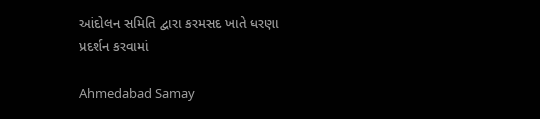આંદોલન સમિતિ દ્વારા કરમસદ ખાતે ધરણા પ્રદર્શન કરવામાં

Ahmedabad Samay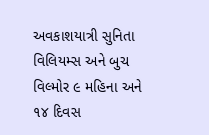અવકાશયાત્રી સુનિતા વિલિયમ્‍સ અને બુચ વિલ્‍મોર ૯ મહિના અને ૧૪ દિવસ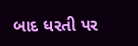બાદ ધરતી પર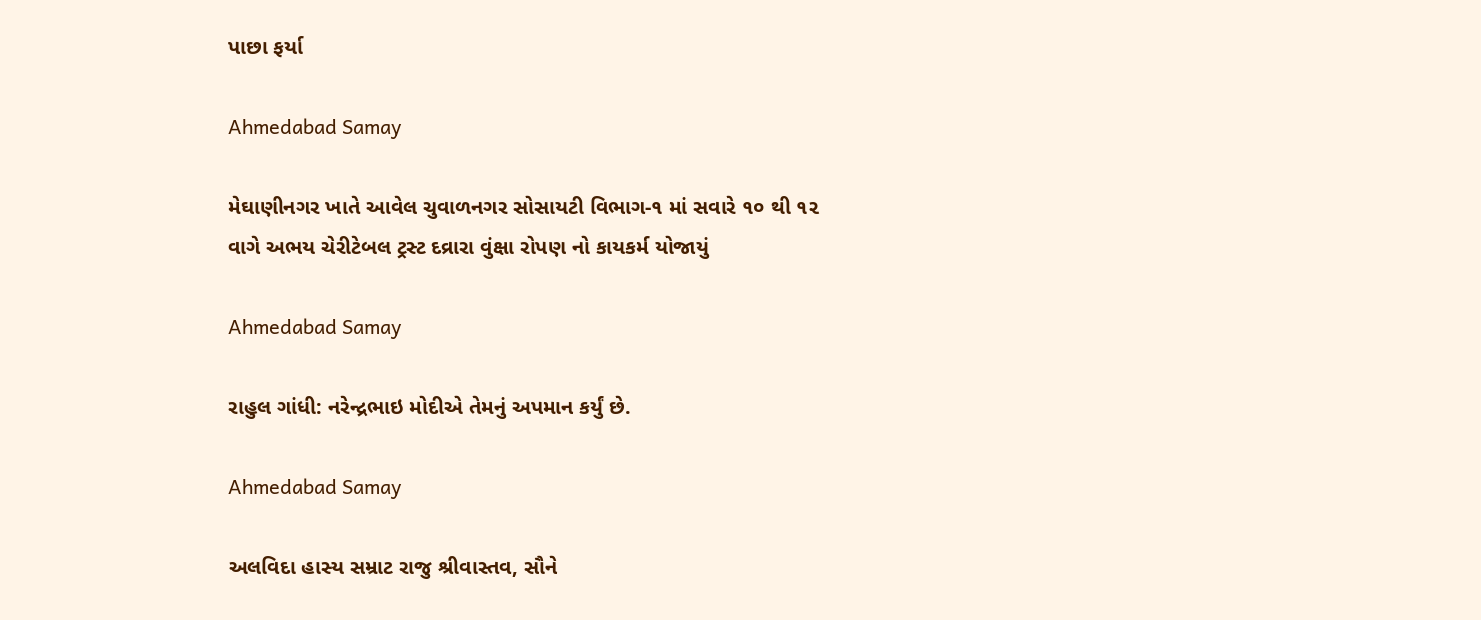પાછા ફર્યા

Ahmedabad Samay

મેઘાણીનગર ખાતે આવેલ ચુવાળનગર સોસાયટી વિભાગ-૧ માં સવારે ૧૦ થી ૧૨ વાગે અભય ચેરીટેબલ ટ્રસ્ટ દવ્રારા વુંક્ષા રોપણ નો કાયકર્મ યોજાયું

Ahmedabad Samay

રાહુલ ગાંધી: નરેન્‍દ્રભાઇ મોદીએ તેમનું અપમાન કર્યું છે.

Ahmedabad Samay

અલવિદા હાસ્ય સમ્રાટ રાજુ શ્રીવાસ્તવ, સૌને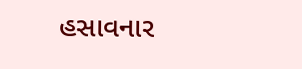હસાવનાર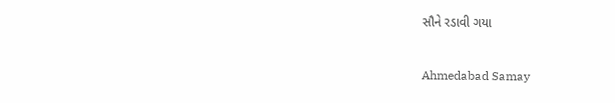સૌને રડાવી ગયા

Ahmedabad Samay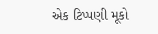એક ટિપ્પણી મૂકો